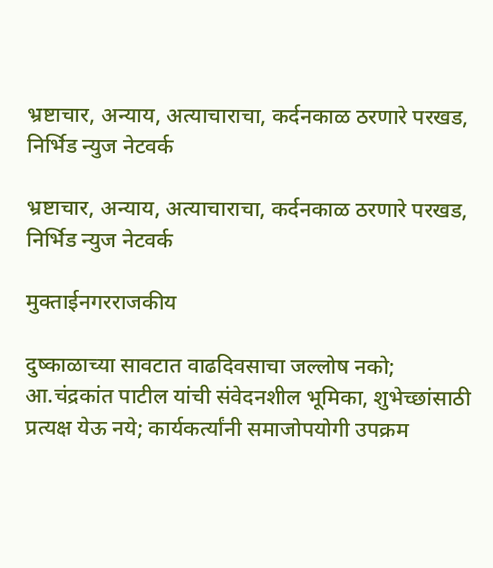भ्रष्टाचार, अन्याय, अत्याचाराचा, कर्दनकाळ ठरणारे परखड, निर्भिड न्युज नेटवर्क

भ्रष्टाचार, अन्याय, अत्याचाराचा, कर्दनकाळ ठरणारे परखड, निर्भिड न्युज नेटवर्क

मुक्ताईनगरराजकीय

दुष्काळाच्या सावटात वाढदिवसाचा जल्लोष नको; आ.चंद्रकांत पाटील यांची संवेदनशील भूमिका, शुभेच्छांसाठी प्रत्यक्ष येऊ नये; कार्यकर्त्यांनी समाजोपयोगी उपक्रम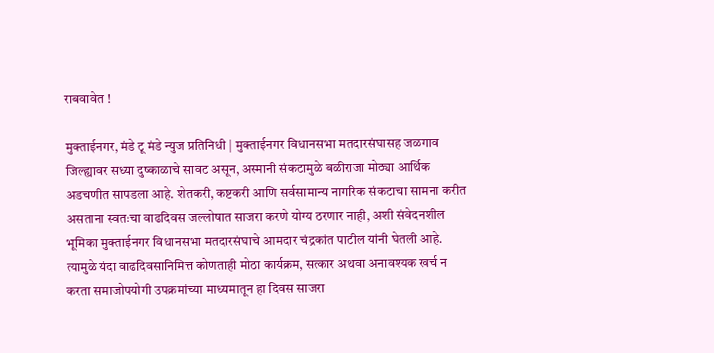राबवावेत !

मुक्ताईनगर, मंडे टू मंडे न्युज प्रतिनिधी | मुक्ताईनगर विधानसभा मतदारसंघासह जळगाव जिल्ह्यावर सध्या दुष्काळाचे सावट असून, अस्मानी संकटामुळे बळीराजा मोठ्या आर्थिक अडचणीत सापडला आहे. शेतकरी, कष्टकरी आणि सर्वसामान्य नागरिक संकटाचा सामना करीत असताना स्वतःचा वाढदिवस जल्लोषात साजरा करणे योग्य ठरणार नाही, अशी संवेदनशील भूमिका मुक्ताईनगर विधानसभा मतदारसंघाचे आमदार चंद्रकांत पाटील यांनी घेतली आहे. त्यामुळे यंदा वाढदिवसानिमित्त कोणताही मोठा कार्यक्रम, सत्कार अथवा अनावश्यक खर्च न करता समाजोपयोगी उपक्रमांच्या माध्यमातून हा दिवस साजरा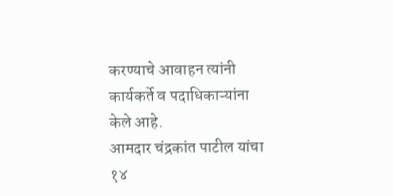करण्याचे आवाहन त्यांनी कार्यकर्ते व पदाधिकाऱ्यांना केले आहे.
आमदार चंद्रकांत पाटील यांचा १४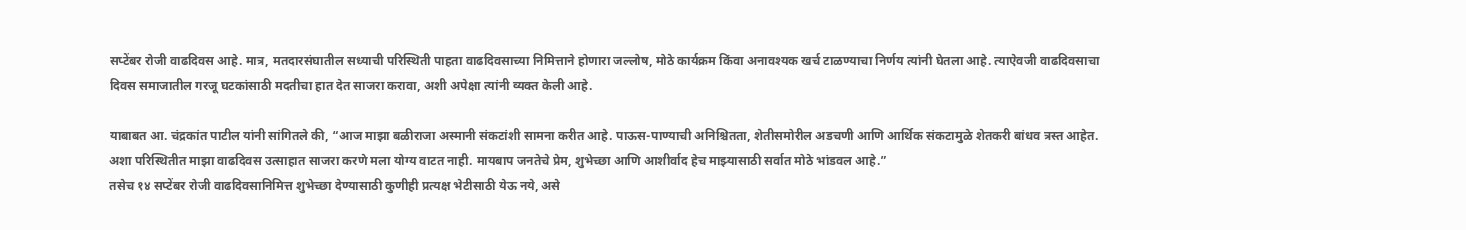सप्टेंबर रोजी वाढदिवस आहे. मात्र, मतदारसंघातील सध्याची परिस्थिती पाहता वाढदिवसाच्या निमित्ताने होणारा जल्लोष, मोठे कार्यक्रम किंवा अनावश्यक खर्च टाळण्याचा निर्णय त्यांनी घेतला आहे. त्याऐवजी वाढदिवसाचा दिवस समाजातील गरजू घटकांसाठी मदतीचा हात देत साजरा करावा, अशी अपेक्षा त्यांनी व्यक्त केली आहे.

याबाबत आ. चंद्रकांत पाटील यांनी सांगितले की, “आज माझा बळीराजा अस्मानी संकटांशी सामना करीत आहे. पाऊस-पाण्याची अनिश्चितता, शेतीसमोरील अडचणी आणि आर्थिक संकटामुळे शेतकरी बांधव त्रस्त आहेत. अशा परिस्थितीत माझा वाढदिवस उत्साहात साजरा करणे मला योग्य वाटत नाही. मायबाप जनतेचे प्रेम, शुभेच्छा आणि आशीर्वाद हेच माझ्यासाठी सर्वात मोठे भांडवल आहे.”
तसेच १४ सप्टेंबर रोजी वाढदिवसानिमित्त शुभेच्छा देण्यासाठी कुणीही प्रत्यक्ष भेटीसाठी येऊ नये, असे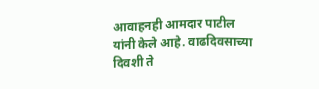आवाहनही आमदार पाटील यांनी केले आहे. वाढदिवसाच्या दिवशी ते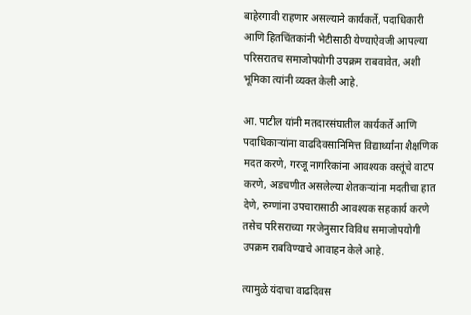बाहेरगावी राहणार असल्याने कार्यकर्ते, पदाधिकारी आणि हितचिंतकांनी भेटीसाठी येण्याऐवजी आपल्या परिसरातच समाजोपयोगी उपक्रम राबवावेत, अशी भूमिका त्यांनी व्यक्त केली आहे.

आ. पाटील यांनी मतदारसंघातील कार्यकर्ते आणि पदाधिकाऱ्यांना वाढदिवसानिमित्त विद्यार्थ्यांना शैक्षणिक मदत करणे, गरजू नागरिकांना आवश्यक वस्तूंचे वाटप करणे, अडचणीत असलेल्या शेतकऱ्यांना मदतीचा हात देणे, रुग्णांना उपचारासाठी आवश्यक सहकार्य करणे तसेच परिसराच्या गरजेनुसार विविध समाजोपयोगी उपक्रम राबविण्याचे आवाहन केले आहे.

त्यामुळे यंदाचा वाढदिवस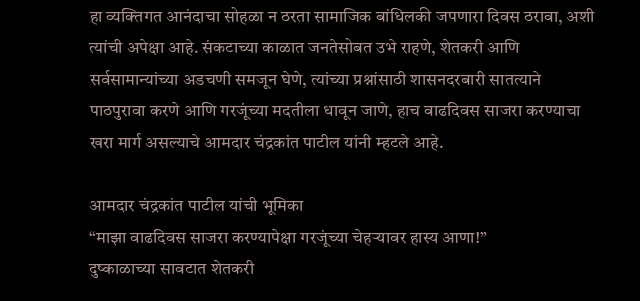हा व्यक्तिगत आनंदाचा सोहळा न ठरता सामाजिक बांधिलकी जपणारा दिवस ठरावा, अशी त्यांची अपेक्षा आहे. संकटाच्या काळात जनतेसोबत उभे राहणे, शेतकरी आणि सर्वसामान्यांच्या अडचणी समजून घेणे, त्यांच्या प्रश्नांसाठी शासनदरबारी सातत्याने पाठपुरावा करणे आणि गरजूंच्या मदतीला धावून जाणे, हाच वाढदिवस साजरा करण्याचा खरा मार्ग असल्याचे आमदार चंद्रकांत पाटील यांनी म्हटले आहे.

आमदार चंद्रकांत पाटील यांची भूमिका
“माझा वाढदिवस साजरा करण्यापेक्षा गरजूंच्या चेहऱ्यावर हास्य आणा!”
दुष्काळाच्या सावटात शेतकरी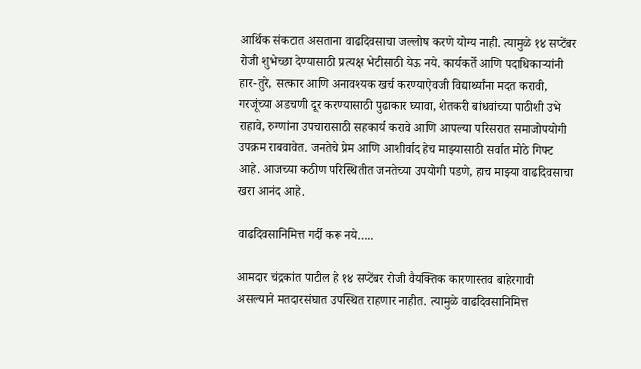आर्थिक संकटात असताना वाढदिवसाचा जल्लोष करणे योग्य नाही. त्यामुळे १४ सप्टेंबर रोजी शुभेच्छा देण्यासाठी प्रत्यक्ष भेटीसाठी येऊ नये. कार्यकर्ते आणि पदाधिकाऱ्यांनी हार-तुरे, सत्कार आणि अनावश्यक खर्च करण्याऐवजी विद्यार्थ्यांना मदत करावी, गरजूंच्या अडचणी दूर करण्यासाठी पुढाकार घ्यावा, शेतकरी बांधवांच्या पाठीशी उभे राहावे, रुग्णांना उपचारासाठी सहकार्य करावे आणि आपल्या परिसरात समाजोपयोगी उपक्रम राबवावेत. जनतेचे प्रेम आणि आशीर्वाद हेच माझ्यासाठी सर्वात मोठे गिफ्ट आहे. आजच्या कठीण परिस्थितीत जनतेच्या उपयोगी पडणे, हाच माझ्या वाढदिवसाचा खरा आनंद आहे.

वाढदिवसानिमित्त गर्दी करू नये…..

आमदार चंद्रकांत पाटील हे १४ सप्टेंबर रोजी वैयक्तिक कारणास्तव बाहेरगावी असल्याने मतदारसंघात उपस्थित राहणार नाहीत. त्यामुळे वाढदिवसानिमित्त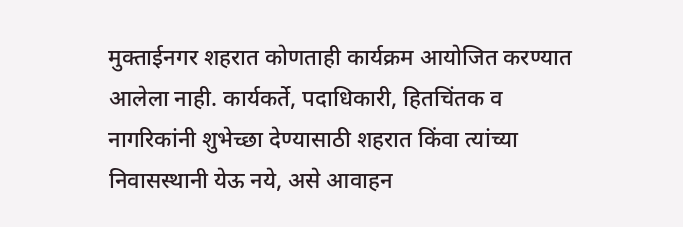मुक्ताईनगर शहरात कोणताही कार्यक्रम आयोजित करण्यात आलेला नाही. कार्यकर्ते, पदाधिकारी, हितचिंतक व नागरिकांनी शुभेच्छा देण्यासाठी शहरात किंवा त्यांच्या निवासस्थानी येऊ नये, असे आवाहन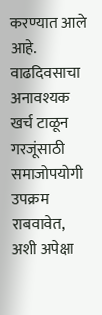करण्यात आले आहे. वाढदिवसाचा अनावश्यक खर्च टाळून गरजूंसाठी समाजोपयोगी उपक्रम राबवावेत, अशी अपेक्षा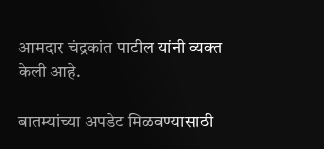आमदार चंद्रकांत पाटील यांनी व्यक्त केली आहे.

बातम्यांच्या अपडेट मिळवण्यासाठी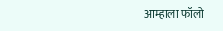आम्हाला फॉलो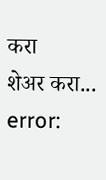करा
शेअर करा...
error: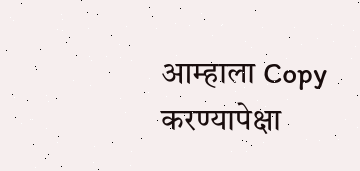आम्हाला Copy करण्यापेक्षा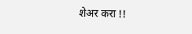शेअर करा !!